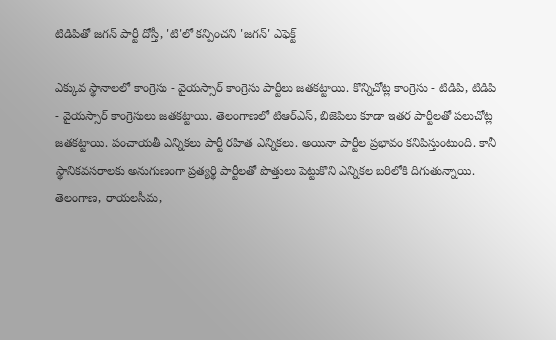టిడిపితో జగన్ పార్టీ దోస్తీ, 'టి'లో కన్పించని 'జగన్' ఎఫెక్ట్

ఎక్కువ స్థానాలలో కాంగ్రెసు - వైయస్సార్ కాంగ్రెసు పార్టీలు జతకట్టాయి. కొన్నిచోట్ల కాంగ్రెసు - టిడిపి, టిడిపి - వైయస్సార్ కాంగ్రెసులు జతకట్టాయి. తెలంగాణలో టిఆర్ఎస్, బిజెపిలు కూడా ఇతర పార్టీలతో పలుచోట్ల జతకట్టాయి. పంచాయతీ ఎన్నికలు పార్టీ రహిత ఎన్నికలు. అయినా పార్టీల ప్రభావం కనిపిస్తుంటుంది. కానీ స్థానికవసరాలకు అనుగుణంగా ప్రత్యర్థి పార్టీలతో పొత్తులు పెట్టుకొని ఎన్నికల బరిలోకి దిగుతున్నాయి.
తెలంగాణ, రాయలసీమ,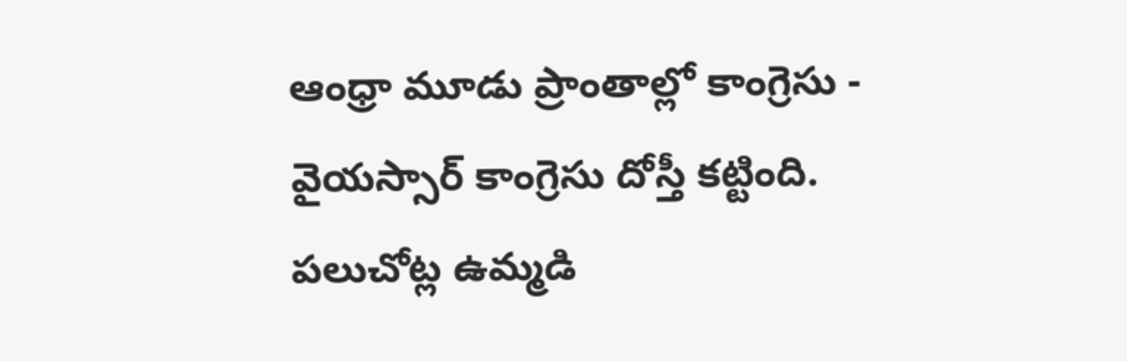ఆంధ్రా మూడు ప్రాంతాల్లో కాంగ్రెసు - వైయస్సార్ కాంగ్రెసు దోస్తీ కట్టింది. పలుచోట్ల ఉమ్మడి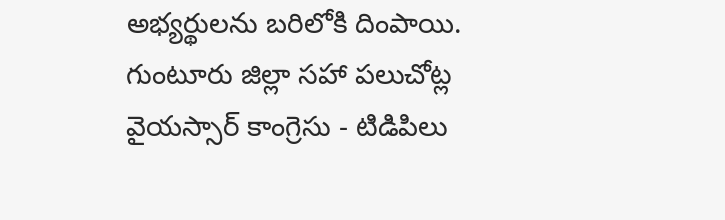అభ్యర్థులను బరిలోకి దింపాయి. గుంటూరు జిల్లా సహా పలుచోట్ల వైయస్సార్ కాంగ్రెసు - టిడిపిలు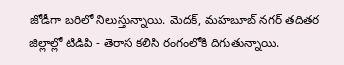జోడీగా బరిలో నిలుస్తున్నాయి. మెదక్, మహబూబ్ నగర్ తదితర జిల్లాల్లో టిడిపి - తెరాస కలిసి రంగంలోకి దిగుతున్నాయి.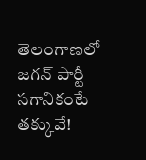తెలంగాణలో జగన్ పార్టీ సగానికంటే తక్కువే!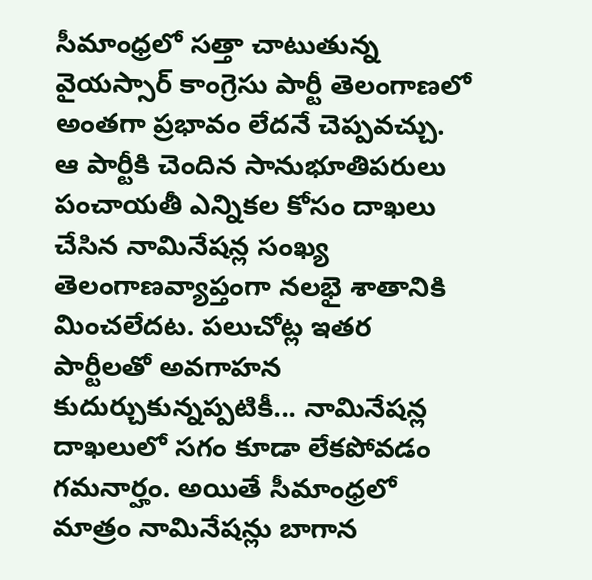సీమాంధ్రలో సత్తా చాటుతున్న వైయస్సార్ కాంగ్రెసు పార్టీ తెలంగాణలో అంతగా ప్రభావం లేదనే చెప్పవచ్చు. ఆ పార్టీకి చెందిన సానుభూతిపరులు పంచాయతీ ఎన్నికల కోసం దాఖలు చేసిన నామినేషన్ల సంఖ్య తెలంగాణవ్యాప్తంగా నలభై శాతానికి మించలేదట. పలుచోట్ల ఇతర పార్టీలతో అవగాహన కుదుర్చుకున్నప్పటికీ... నామినేషన్ల దాఖలులో సగం కూడా లేకపోవడం గమనార్హం. అయితే సీమాంధ్రలో మాత్రం నామినేషన్లు బాగాన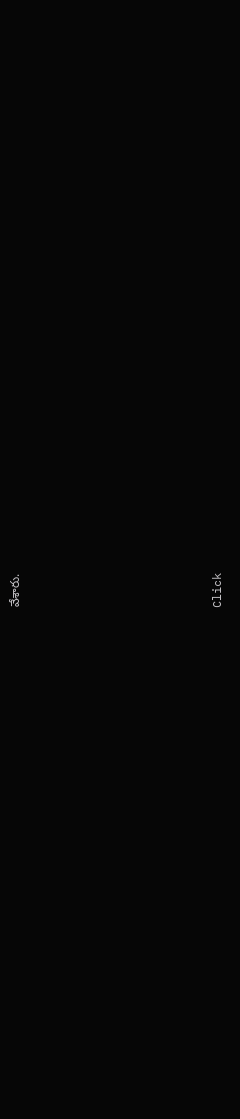వేశారు.












Click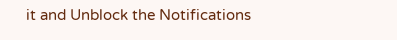it and Unblock the Notifications